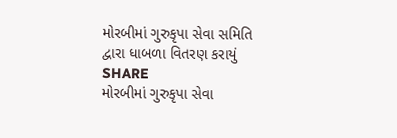મોરબીમાં ગુરુકૃપા સેવા સમિતિ દ્વારા ધાબળા વિતરણ કરાયું
SHARE
મોરબીમાં ગુરુકૃપા સેવા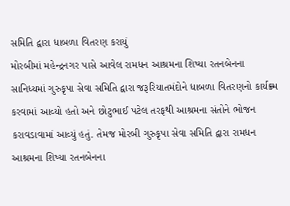સમિતિ દ્વારા ધાબળા વિતરણ કરાયું
મોરબીમાં મહેન્દ્રનગર પાસે આવેલ રામધન આશ્રમના શિષ્યા રતનબેનના સાનિધ્યમાં ગુરુકૃપા સેવા સમિતિ દ્વારા જરૂરિયાતમંદોને ધાબળા વિતરણનો કાર્યક્ર્મ કરવામાં આવ્યો હતો અને છોટુભાઈ પટેલ તરફથી આશ્રમના સંતોને ભોજન કરાવડાવામાં આવ્યું હતું. તેમજ મોરબી ગુરુકૃપા સેવા સમિતિ દ્વારા રામધન આશ્રમના શિષ્યા રતનબેનના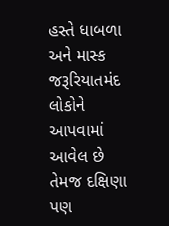હસ્તે ધાબળા અને માસ્ક જરૂરિયાતમંદ લોકોને આપવામાં આવેલ છે તેમજ દક્ષિણા પણ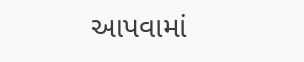આપવામાં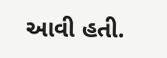આવી હતી.